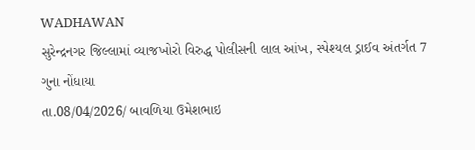WADHAWAN
સુરેન્દ્રનગર જિલ્લામાં વ્યાજખોરો વિરુદ્ધ પોલીસની લાલ આંખ, સ્પેશ્યલ ડ્રાઈવ અંતર્ગત 7 ગુના નોંધાયા
તા.08/04/2026/ બાવળિયા ઉમેશભાઇ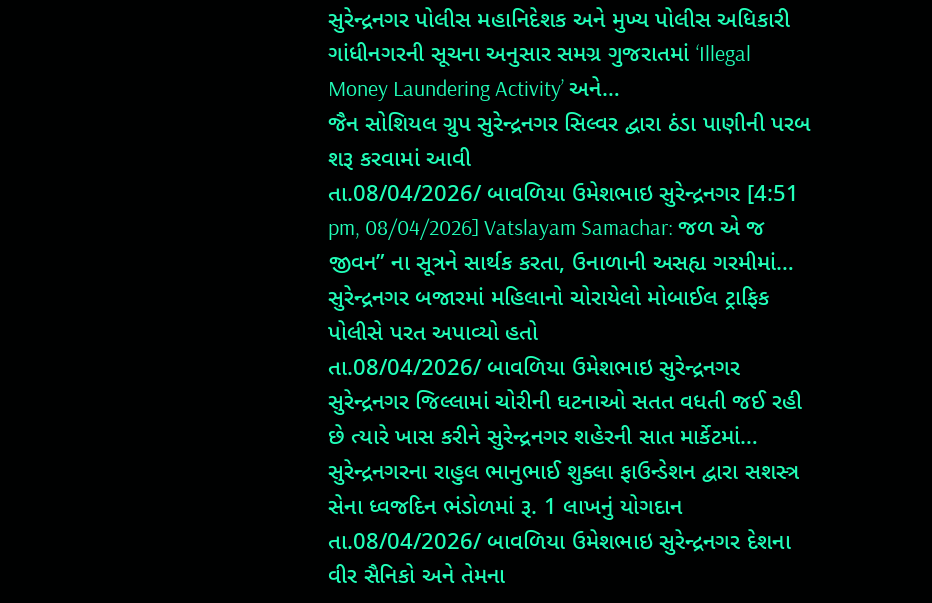સુરેન્દ્રનગર પોલીસ મહાનિદેશક અને મુખ્ય પોલીસ અધિકારી ગાંધીનગરની સૂચના અનુસાર સમગ્ર ગુજરાતમાં ‘Illegal Money Laundering Activity’ અને…
જૈન સોશિયલ ગ્રુપ સુરેન્દ્રનગર સિલ્વર દ્વારા ઠંડા પાણીની પરબ શરૂ કરવામાં આવી
તા.08/04/2026/ બાવળિયા ઉમેશભાઇ સુરેન્દ્રનગર [4:51 pm, 08/04/2026] Vatslayam Samachar: જળ એ જ જીવન” ના સૂત્રને સાર્થક કરતા, ઉનાળાની અસહ્ય ગરમીમાં…
સુરેન્દ્રનગર બજારમાં મહિલાનો ચોરાયેલો મોબાઈલ ટ્રાફિક પોલીસે પરત અપાવ્યો હતો
તા.08/04/2026/ બાવળિયા ઉમેશભાઇ સુરેન્દ્રનગર સુરેન્દ્રનગર જિલ્લામાં ચોરીની ઘટનાઓ સતત વધતી જઈ રહી છે ત્યારે ખાસ કરીને સુરેન્દ્રનગર શહેરની સાત માર્કેટમાં…
સુરેન્દ્રનગરના રાહુલ ભાનુભાઈ શુક્લા ફાઉન્ડેશન દ્વારા સશસ્ત્ર સેના ધ્વજદિન ભંડોળમાં રૂ. 1 લાખનું યોગદાન
તા.08/04/2026/ બાવળિયા ઉમેશભાઇ સુરેન્દ્રનગર દેશના વીર સૈનિકો અને તેમના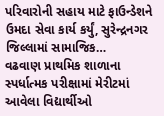પરિવારોની સહાય માટે ફાઉન્ડેશને ઉમદા સેવા કાર્ય કર્યું, સુરેન્દ્રનગર જિલ્લામાં સામાજિક…
વઢવાણ પ્રાથમિક શાળાના સ્પર્ધાત્મક પરીક્ષામાં મેરીટમાં આવેલા વિદ્યાર્થીઓ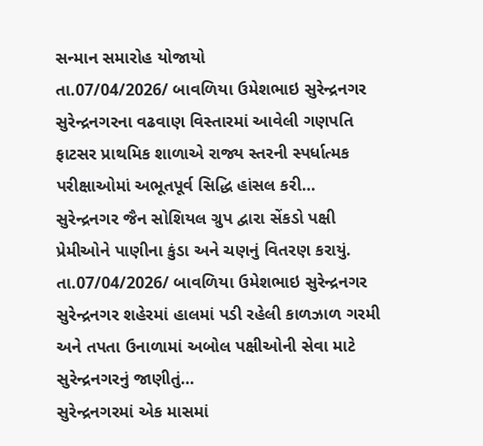સન્માન સમારોહ યોજાયો
તા.07/04/2026/ બાવળિયા ઉમેશભાઇ સુરેન્દ્રનગર સુરેન્દ્રનગરના વઢવાણ વિસ્તારમાં આવેલી ગણપતિ ફાટસર પ્રાથમિક શાળાએ રાજ્ય સ્તરની સ્પર્ધાત્મક પરીક્ષાઓમાં અભૂતપૂર્વ સિદ્ધિ હાંસલ કરી…
સુરેન્દ્રનગર જૈન સોશિયલ ગ્રુપ દ્વારા સેંકડો પક્ષી પ્રેમીઓને પાણીના કુંડા અને ચણનું વિતરણ કરાયું.
તા.07/04/2026/ બાવળિયા ઉમેશભાઇ સુરેન્દ્રનગર સુરેન્દ્રનગર શહેરમાં હાલમાં પડી રહેલી કાળઝાળ ગરમી અને તપતા ઉનાળામાં અબોલ પક્ષીઓની સેવા માટે સુરેન્દ્રનગરનું જાણીતું…
સુરેન્દ્રનગરમાં એક માસમાં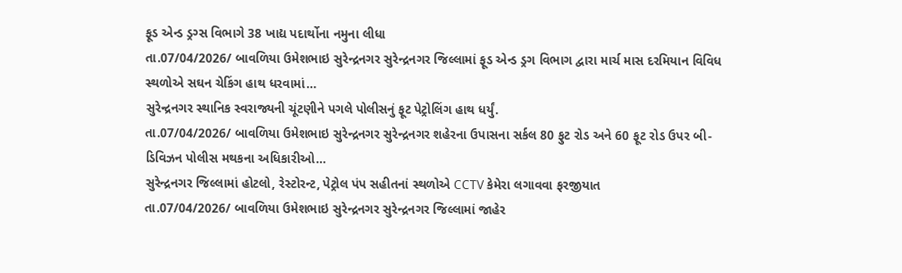ફૂડ એન્ડ ડ્રગ્સ વિભાગે 38 ખાદ્ય પદાર્થોના નમુના લીધા
તા.07/04/2026/ બાવળિયા ઉમેશભાઇ સુરેન્દ્રનગર સુરેન્દ્રનગર જિલ્લામાં ફૂડ એન્ડ ડ્રગ વિભાગ દ્વારા માર્ચ માસ દરમિયાન વિવિધ સ્થળોએ સઘન ચેકિંગ હાથ ધરવામાં…
સુરેન્દ્રનગર સ્થાનિક સ્વરાજ્યની ચૂંટણીને પગલે પોલીસનું ફૂટ પેટ્રોલિંગ હાથ ધર્યું.
તા.07/04/2026/ બાવળિયા ઉમેશભાઇ સુરેન્દ્રનગર સુરેન્દ્રનગર શહેરના ઉપાસના સર્કલ 80 ફુટ રોડ અને 60 ફૂટ રોડ ઉપર બી-ડિવિઝન પોલીસ મથકના અધિકારીઓ…
સુરેન્દ્રનગર જિલ્લામાં હોટલો, રેસ્ટોરન્ટ, પેટ્રોલ પંપ સહીતનાં સ્થળોએ CCTV કેમેરા લગાવવા ફરજીયાત
તા.07/04/2026/ બાવળિયા ઉમેશભાઇ સુરેન્દ્રનગર સુરેન્દ્રનગર જિલ્લામાં જાહેર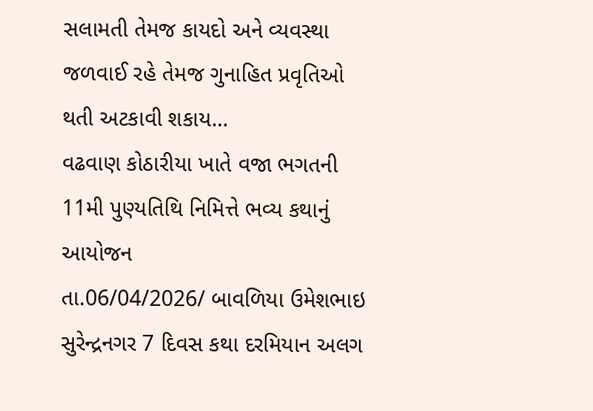સલામતી તેમજ કાયદો અને વ્યવસ્થા જળવાઈ રહે તેમજ ગુનાહિત પ્રવૃતિઓ થતી અટકાવી શકાય…
વઢવાણ કોઠારીયા ખાતે વજા ભગતની 11મી પુણ્યતિથિ નિમિત્તે ભવ્ય કથાનું આયોજન
તા.06/04/2026/ બાવળિયા ઉમેશભાઇ સુરેન્દ્રનગર 7 દિવસ કથા દરમિયાન અલગ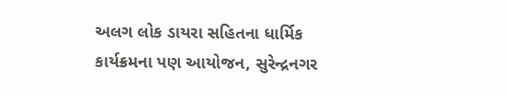અલગ લોક ડાયરા સહિતના ધાર્મિક કાર્યક્રમના પણ આયોજન, સુરેન્દ્રનગર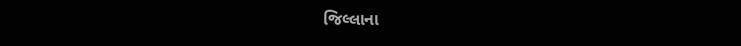જિલ્લાના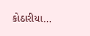કોઠારીયા…